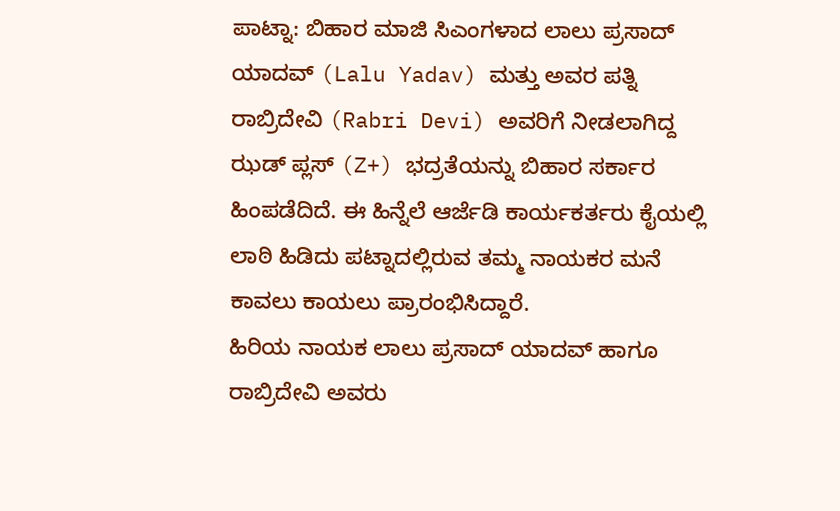ಪಾಟ್ನಾ: ಬಿಹಾರ ಮಾಜಿ ಸಿಎಂಗಳಾದ ಲಾಲು ಪ್ರಸಾದ್ ಯಾದವ್ (Lalu Yadav) ಮತ್ತು ಅವರ ಪತ್ನಿ ರಾಬ್ರಿದೇವಿ (Rabri Devi) ಅವರಿಗೆ ನೀಡಲಾಗಿದ್ದ ಝಡ್ ಪ್ಲಸ್ (Z+) ಭದ್ರತೆಯನ್ನು ಬಿಹಾರ ಸರ್ಕಾರ ಹಿಂಪಡೆದಿದೆ. ಈ ಹಿನ್ನೆಲೆ ಆರ್ಜೆಡಿ ಕಾರ್ಯಕರ್ತರು ಕೈಯಲ್ಲಿ ಲಾಠಿ ಹಿಡಿದು ಪಟ್ನಾದಲ್ಲಿರುವ ತಮ್ಮ ನಾಯಕರ ಮನೆ ಕಾವಲು ಕಾಯಲು ಪ್ರಾರಂಭಿಸಿದ್ದಾರೆ.
ಹಿರಿಯ ನಾಯಕ ಲಾಲು ಪ್ರಸಾದ್ ಯಾದವ್ ಹಾಗೂ ರಾಬ್ರಿದೇವಿ ಅವರು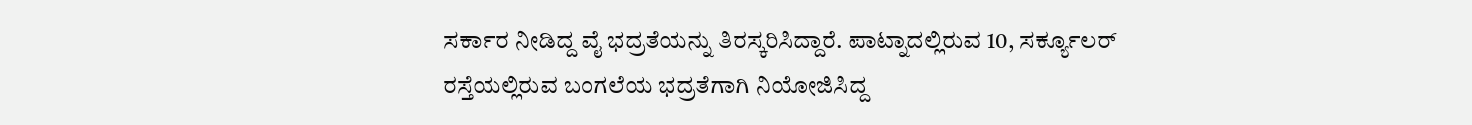ಸರ್ಕಾರ ನೀಡಿದ್ದ ವೈ ಭದ್ರತೆಯನ್ನು ತಿರಸ್ಕರಿಸಿದ್ದಾರೆ. ಪಾಟ್ನಾದಲ್ಲಿರುವ 10, ಸರ್ಕ್ಯೂಲರ್ ರಸ್ತೆಯಲ್ಲಿರುವ ಬಂಗಲೆಯ ಭದ್ರತೆಗಾಗಿ ನಿಯೋಜಿಸಿದ್ದ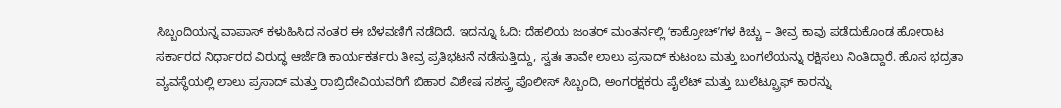ಸಿಬ್ಬಂದಿಯನ್ನ ವಾಪಾಸ್ ಕಳುಹಿಸಿದ ನಂತರ ಈ ಬೆಳವಣಿಗೆ ನಡೆದಿದೆ. ಇದನ್ನೂ ಓದಿ: ದೆಹಲಿಯ ಜಂತರ್ ಮಂತರ್ನಲ್ಲಿ ʻಕಾಕ್ರೋಚ್ʼಗಳ ಕಿಚ್ಚು – ತೀವ್ರ ಕಾವು ಪಡೆದುಕೊಂಡ ಹೋರಾಟ
ಸರ್ಕಾರದ ನಿರ್ಧಾರದ ವಿರುದ್ಧ ಆರ್ಜೆಡಿ ಕಾರ್ಯಕರ್ತರು ತೀವ್ರ ಪ್ರತಿಭಟನೆ ನಡೆಸುತ್ತಿದ್ದು, ಸ್ವತಃ ತಾವೇ ಲಾಲು ಪ್ರಸಾದ್ ಕುಟಂಬ ಮತ್ತು ಬಂಗಲೆಯನ್ನು ರಕ್ಷಿಸಲು ನಿಂತಿದ್ದಾರೆ. ಹೊಸ ಭದ್ರತಾ ವ್ಯವಸ್ಥೆಯಲ್ಲಿ ಲಾಲು ಪ್ರಸಾದ್ ಮತ್ತು ರಾಬ್ರಿದೇವಿಯವರಿಗೆ ಬಿಹಾರ ವಿಶೇಷ ಸಶಸ್ತ್ರ ಪೊಲೀಸ್ ಸಿಬ್ಬಂದಿ, ಅಂಗರಕ್ಷಕರು ಪೈಲೆಟ್ ಮತ್ತು ಬುಲೆಟ್ಪ್ರೂಫ್ ಕಾರನ್ನು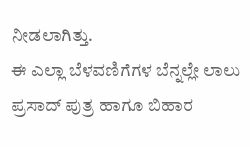ನೀಡಲಾಗಿತ್ತು.
ಈ ಎಲ್ಲಾ ಬೆಳವಣಿಗೆಗಳ ಬೆನ್ನಲ್ಲೇ ಲಾಲು ಪ್ರಸಾದ್ ಪುತ್ರ ಹಾಗೂ ಬಿಹಾರ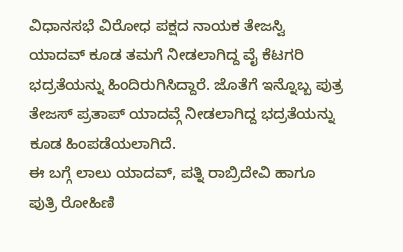ವಿಧಾನಸಭೆ ವಿರೋಧ ಪಕ್ಷದ ನಾಯಕ ತೇಜಸ್ವಿ ಯಾದವ್ ಕೂಡ ತಮಗೆ ನೀಡಲಾಗಿದ್ದ ವೈ ಕೆಟಗರಿ ಭದ್ರತೆಯನ್ನು ಹಿಂದಿರುಗಿಸಿದ್ದಾರೆ. ಜೊತೆಗೆ ಇನ್ನೊಬ್ಬ ಪುತ್ರ ತೇಜಸ್ ಪ್ರತಾಪ್ ಯಾದವ್ಗೆ ನೀಡಲಾಗಿದ್ದ ಭದ್ರತೆಯನ್ನು ಕೂಡ ಹಿಂಪಡೆಯಲಾಗಿದೆ.
ಈ ಬಗ್ಗೆ ಲಾಲು ಯಾದವ್, ಪತ್ನಿ ರಾಬ್ರಿದೇವಿ ಹಾಗೂ ಪುತ್ರಿ ರೋಹಿಣಿ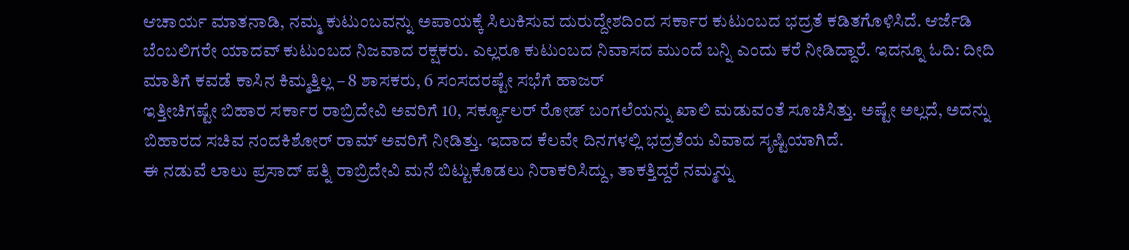ಆಚಾರ್ಯ ಮಾತನಾಡಿ, ನಮ್ಮ ಕುಟುಂಬವನ್ನು ಅಪಾಯಕ್ಕೆ ಸಿಲುಕಿಸುವ ದುರುದ್ದೇಶದಿಂದ ಸರ್ಕಾರ ಕುಟುಂಬದ ಭದ್ರತೆ ಕಡಿತಗೊಳಿಸಿದೆ. ಆರ್ಜೆಡಿ ಬೆಂಬಲಿಗರೇ ಯಾದವ್ ಕುಟುಂಬದ ನಿಜವಾದ ರಕ್ಷಕರು. ಎಲ್ಲರೂ ಕುಟುಂಬದ ನಿವಾಸದ ಮುಂದೆ ಬನ್ನಿ ಎಂದು ಕರೆ ನೀಡಿದ್ದಾರೆ. ಇದನ್ನೂ ಓದಿ: ದೀದಿ ಮಾತಿಗೆ ಕವಡೆ ಕಾಸಿನ ಕಿಮ್ಮತ್ತಿಲ್ಲ – 8 ಶಾಸಕರು, 6 ಸಂಸದರಷ್ಟೇ ಸಭೆಗೆ ಹಾಜರ್
ಇತ್ತೀಚಿಗಷ್ಟೇ ಬಿಹಾರ ಸರ್ಕಾರ ರಾಬ್ರಿದೇವಿ ಅವರಿಗೆ 10, ಸರ್ಕ್ಯೂಲರ್ ರೋಡ್ ಬಂಗಲೆಯನ್ನು ಖಾಲಿ ಮಡುವಂತೆ ಸೂಚಿಸಿತ್ತು. ಅಷ್ಟೇ ಅಲ್ಲದೆ, ಅದನ್ನು ಬಿಹಾರದ ಸಚಿವ ನಂದಕಿಶೋರ್ ರಾಮ್ ಅವರಿಗೆ ನೀಡಿತ್ತು. ಇದಾದ ಕೆಲವೇ ದಿನಗಳಲ್ಲಿ ಭದ್ರತೆಯ ವಿವಾದ ಸೃಷ್ಟಿಯಾಗಿದೆ.
ಈ ನಡುವೆ ಲಾಲು ಪ್ರಸಾದ್ ಪತ್ನಿ ರಾಬ್ರಿದೇವಿ ಮನೆ ಬಿಟ್ಟುಕೊಡಲು ನಿರಾಕರಿಸಿದ್ದು, ತಾಕತ್ತಿದ್ದರೆ ನಮ್ಮನ್ನು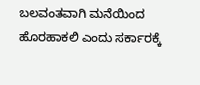ಬಲವಂತವಾಗಿ ಮನೆಯಿಂದ ಹೊರಹಾಕಲಿ ಎಂದು ಸರ್ಕಾರಕ್ಕೆ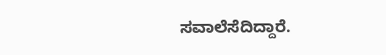ಸವಾಲೆಸೆದಿದ್ದಾರೆ.